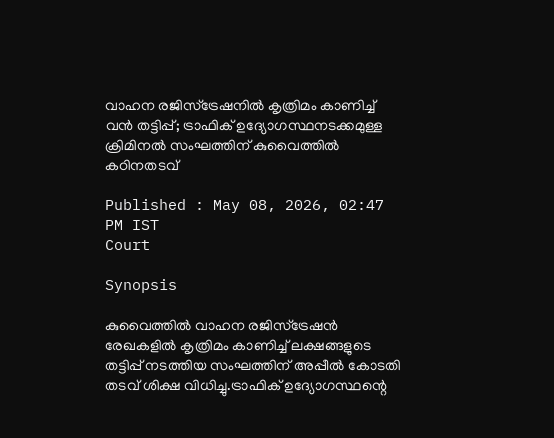വാഹന രജിസ്ട്രേഷനിൽ കൃത്രിമം കാണിച്ച് വൻ തട്ടിപ്പ്; ട്രാഫിക് ഉദ്യോഗസ്ഥനടക്കമുള്ള ക്രിമിനൽ സംഘത്തിന് കുവൈത്തിൽ കഠിനതടവ്

Published : May 08, 2026, 02:47 PM IST
Court

Synopsis

കുവൈത്തിൽ വാഹന രജിസ്ട്രേഷൻ രേഖകളിൽ കൃത്രിമം കാണിച്ച് ലക്ഷങ്ങളുടെ തട്ടിപ്പ് നടത്തിയ സംഘത്തിന് അപ്പീൽ കോടതി തടവ് ശിക്ഷ വിധിച്ചു.ട്രാഫിക് ഉദ്യോഗസ്ഥന്റെ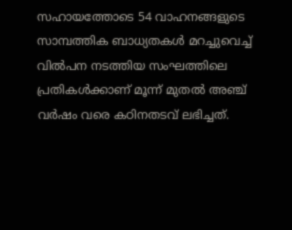സഹായത്തോടെ 54 വാഹനങ്ങളുടെ സാമ്പത്തിക ബാധ്യതകൾ മറച്ചുവെച്ച് വിൽപന നടത്തിയ സംഘത്തിലെ പ്രതികൾക്കാണ് മൂന്ന് മുതൽ അഞ്ച് വർഷം വരെ കഠിനതടവ് ലഭിച്ചത്.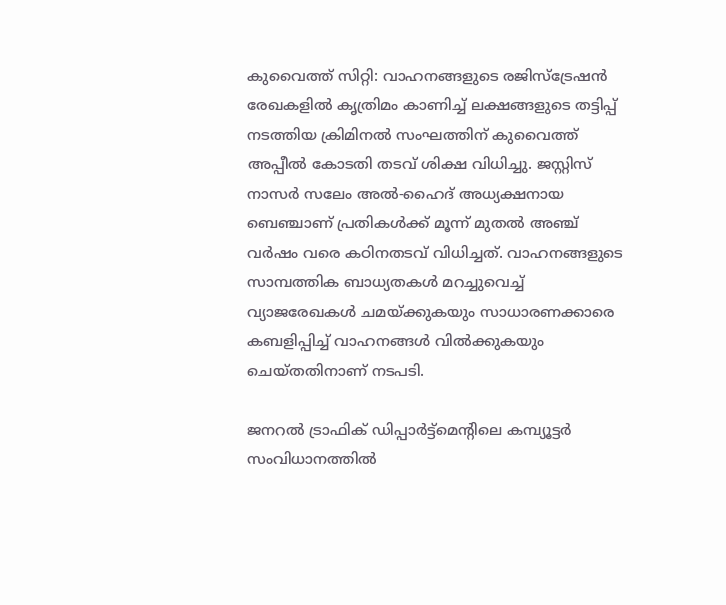കുവൈത്ത് സിറ്റി: വാഹനങ്ങളുടെ രജിസ്ട്രേഷൻ രേഖകളിൽ കൃത്രിമം കാണിച്ച് ലക്ഷങ്ങളുടെ തട്ടിപ്പ് നടത്തിയ ക്രിമിനൽ സംഘത്തിന് കുവൈത്ത് അപ്പീൽ കോടതി തടവ് ശിക്ഷ വിധിച്ചു. ജസ്റ്റിസ് നാസർ സലേം അൽ-ഹൈദ് അധ്യക്ഷനായ ബെഞ്ചാണ് പ്രതികൾക്ക് മൂന്ന് മുതൽ അഞ്ച് വർഷം വരെ കഠിനതടവ് വിധിച്ചത്. വാഹനങ്ങളുടെ സാമ്പത്തിക ബാധ്യതകൾ മറച്ചുവെച്ച് വ്യാജരേഖകൾ ചമയ്ക്കുകയും സാധാരണക്കാരെ കബളിപ്പിച്ച് വാഹനങ്ങൾ വിൽക്കുകയും ചെയ്തതിനാണ് നടപടി.

ജനറൽ ട്രാഫിക് ഡിപ്പാർട്ട്‌മെന്‍റിലെ കമ്പ്യൂട്ടർ സംവിധാനത്തിൽ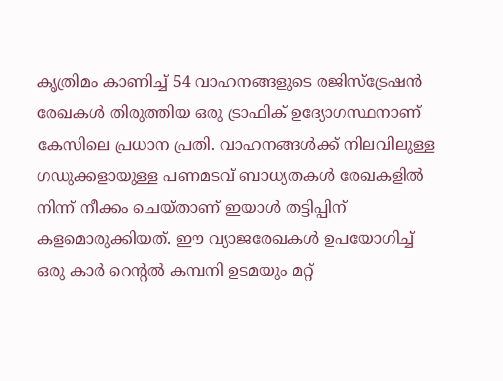കൃത്രിമം കാണിച്ച് 54 വാഹനങ്ങളുടെ രജിസ്ട്രേഷൻ രേഖകൾ തിരുത്തിയ ഒരു ട്രാഫിക് ഉദ്യോഗസ്ഥനാണ് കേസിലെ പ്രധാന പ്രതി. വാഹനങ്ങൾക്ക് നിലവിലുള്ള ഗഡുക്കളായുള്ള പണമടവ് ബാധ്യതകൾ രേഖകളിൽ നിന്ന് നീക്കം ചെയ്താണ് ഇയാൾ തട്ടിപ്പിന് കളമൊരുക്കിയത്. ഈ വ്യാജരേഖകൾ ഉപയോഗിച്ച് ഒരു കാർ റെന്‍റൽ കമ്പനി ഉടമയും മറ്റ്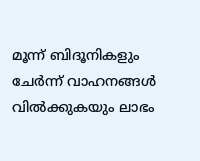മൂന്ന് ബിദൂനികളും ചേർന്ന് വാഹനങ്ങൾ വിൽക്കുകയും ലാഭം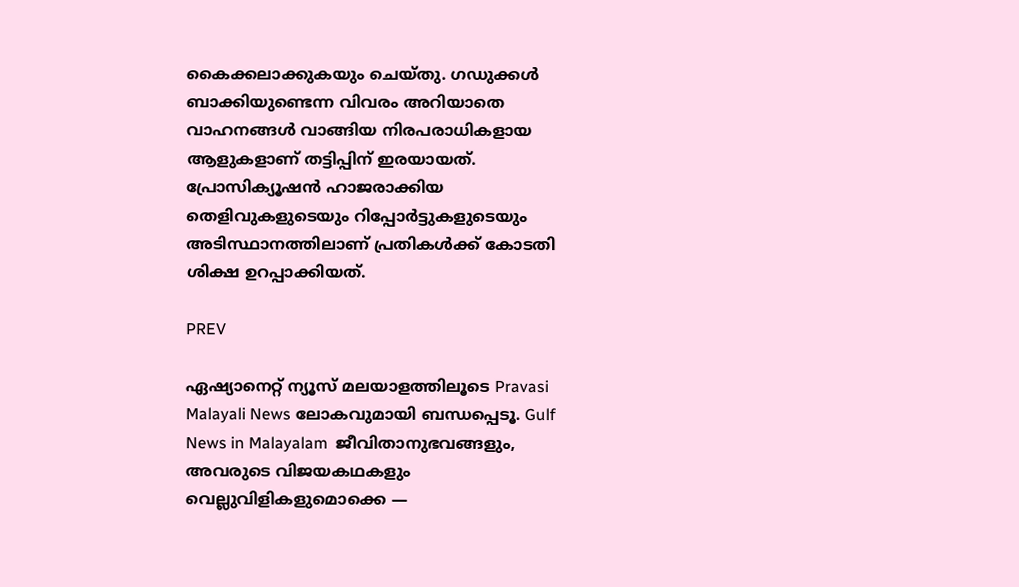കൈക്കലാക്കുകയും ചെയ്തു. ഗഡുക്കൾ ബാക്കിയുണ്ടെന്ന വിവരം അറിയാതെ വാഹനങ്ങൾ വാങ്ങിയ നിരപരാധികളായ ആളുകളാണ് തട്ടിപ്പിന് ഇരയായത്. പ്രോസിക്യൂഷൻ ഹാജരാക്കിയ തെളിവുകളുടെയും റിപ്പോർട്ടുകളുടെയും അടിസ്ഥാനത്തിലാണ് പ്രതികൾക്ക് കോടതി ശിക്ഷ ഉറപ്പാക്കിയത്.

PREV

ഏഷ്യാനെറ്റ് ന്യൂസ് മലയാളത്തിലൂടെ Pravasi Malayali News ലോകവുമായി ബന്ധപ്പെടൂ. Gulf News in Malayalam  ജീവിതാനുഭവങ്ങളും, അവരുടെ വിജയകഥകളും വെല്ലുവിളികളുമൊക്കെ —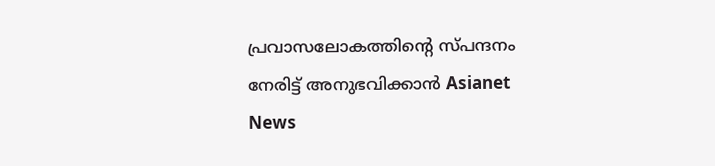പ്രവാസലോകത്തിന്റെ സ്പന്ദനം നേരിട്ട് അനുഭവിക്കാൻ Asianet News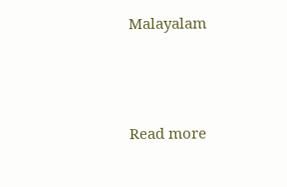Malayalam



Read more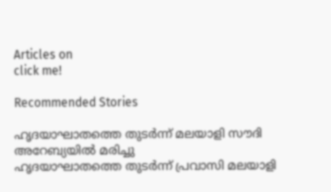Articles on
click me!

Recommended Stories

ഹൃദയാഘാതത്തെ തുടർന്ന് മലയാളി സൗദി അറേബ്യയിൽ മരിച്ചു
ഹൃദയാഘാതത്തെ തുടർന്ന് പ്രവാസി മലയാളി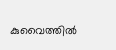കുവൈത്തിൽ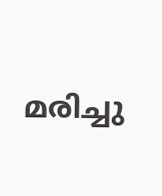മരിച്ചു